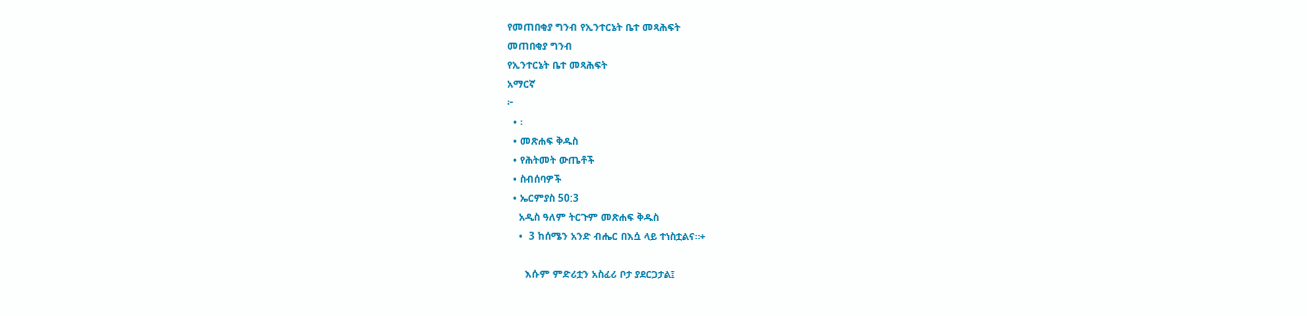የመጠበቂያ ግንብ የኢንተርኔት ቤተ መጻሕፍት
መጠበቂያ ግንብ
የኢንተርኔት ቤተ መጻሕፍት
አማርኛ
፦
  • ፡
  • መጽሐፍ ቅዱስ
  • የሕትመት ውጤቶች
  • ስብሰባዎች
  • ኤርምያስ 50:3
    አዲስ ዓለም ትርጉም መጽሐፍ ቅዱስ
    •  3 ከሰሜን አንድ ብሔር በእሷ ላይ ተነስቷልና።+

      እሱም ምድሪቷን አስፈሪ ቦታ ያደርጋታል፤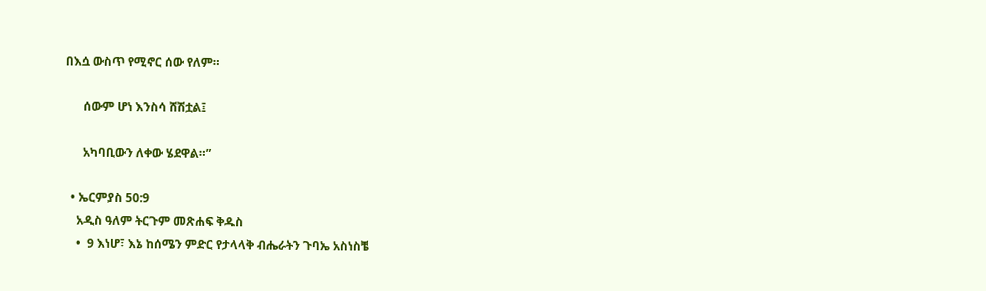በእሷ ውስጥ የሚኖር ሰው የለም።

      ሰውም ሆነ እንስሳ ሸሽቷል፤

      አካባቢውን ለቀው ሄደዋል።”

  • ኤርምያስ 50:9
    አዲስ ዓለም ትርጉም መጽሐፍ ቅዱስ
    •  9 እነሆ፣ እኔ ከሰሜን ምድር የታላላቅ ብሔራትን ጉባኤ አስነስቼ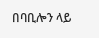በባቢሎን ላይ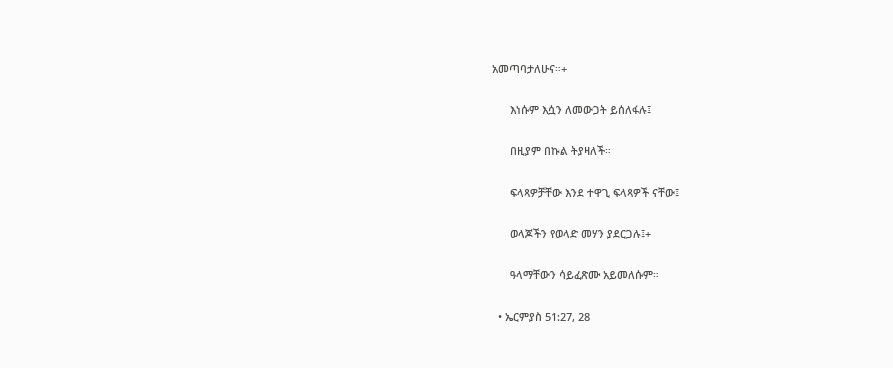አመጣባታለሁና።+

      እነሱም እሷን ለመውጋት ይሰለፋሉ፤

      በዚያም በኩል ትያዛለች።

      ፍላጻዎቻቸው እንደ ተዋጊ ፍላጻዎች ናቸው፤

      ወላጆችን የወላድ መሃን ያደርጋሉ፤+

      ዓላማቸውን ሳይፈጽሙ አይመለሱም።

  • ኤርምያስ 51:27, 28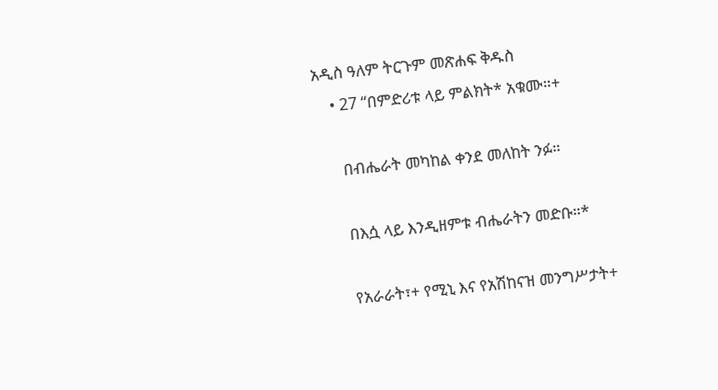አዲስ ዓለም ትርጉም መጽሐፍ ቅዱስ
    • 27 “በምድሪቱ ላይ ምልክት* አቁሙ።+

      በብሔራት መካከል ቀንደ መለከት ንፉ።

      በእሷ ላይ እንዲዘምቱ ብሔራትን መድቡ።*

      የአራራት፣+ የሚኒ እና የአሽከናዝ መንግሥታት+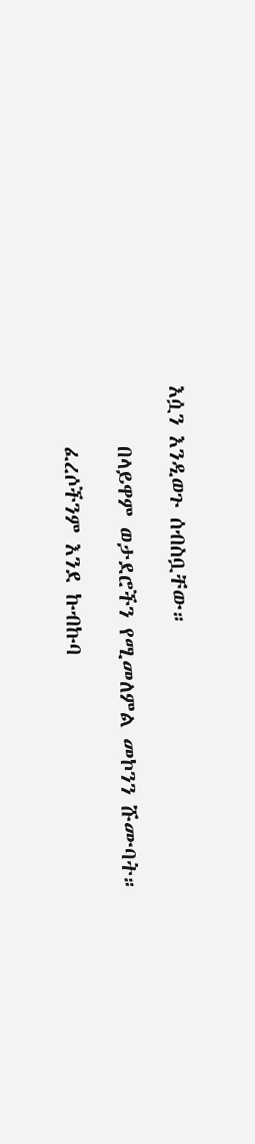እሷን እንዲወጉ ሰብስቧቸው።

      በላይዋም ወታደሮችን የሚመለምል መኮንን ሹሙባት።

      ፈረሶችንም እንደ ኩብኩባ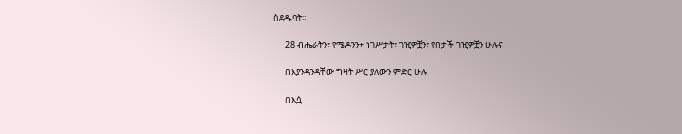ስደዱባት።

      28 ብሔራትን፣ የሜዶንን+ ነገሥታት፣ ገዢዎቿን፣ የበታች ገዢዎቿን ሁሉና

      በእያንዳንዳቸው ግዛት ሥር ያለውን ምድር ሁሉ

      በእሷ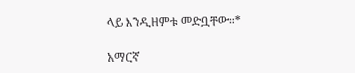ላይ እንዲዘምቱ መድቧቸው።*

አማርኛ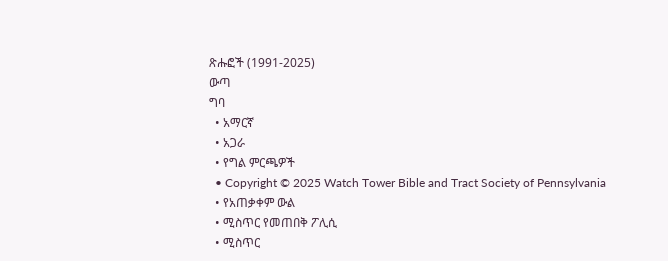ጽሑፎች (1991-2025)
ውጣ
ግባ
  • አማርኛ
  • አጋራ
  • የግል ምርጫዎች
  • Copyright © 2025 Watch Tower Bible and Tract Society of Pennsylvania
  • የአጠቃቀም ውል
  • ሚስጥር የመጠበቅ ፖሊሲ
  • ሚስጥር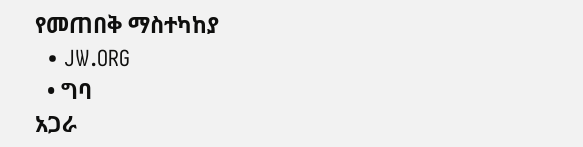የመጠበቅ ማስተካከያ
  • JW.ORG
  • ግባ
አጋራ